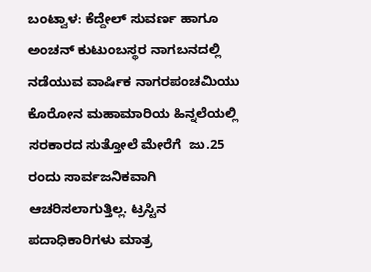ಬಂಟ್ವಾಳ: ಕೆದ್ದೇಲ್ ಸುವರ್ಣ ಹಾಗೂ ಅಂಚನ್ ಕುಟುಂಬಸ್ಥರ ನಾಗಬನದಲ್ಲಿ ನಡೆಯುವ ವಾರ್ಷಿಕ‌ ನಾಗರಪಂಚಮಿಯು ಕೊರೋನ ಮಹಾಮಾರಿಯ ಹಿನ್ನಲೆಯಲ್ಲಿ ಸರಕಾರದ ಸುತ್ತೋಲೆ ಮೇರೆಗೆ  ಜು.25 ರಂದು ಸಾರ್ವಜನಿಕವಾಗಿ ಆಚರಿಸಲಾಗುತ್ತಿಲ್ಲ. ಟ್ರಸ್ಟಿನ ಪದಾಧಿಕಾರಿಗಳು ಮಾತ್ರ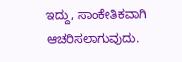ಇದ್ದು, ಸಾಂಕೇತಿಕವಾಗಿ ಆಚರಿಸಲಾಗುವುದು.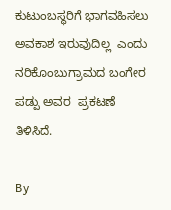ಕುಟುಂಬಸ್ಥರಿಗೆ ಭಾಗವಹಿಸಲು ಅವಕಾಶ ಇರುವುದಿಲ್ಲ  ಎಂದು ನರಿಕೊಂಬುಗ್ರಾಮದ ಬಂಗೇರ ಪಡ್ಪು ಅವರ  ಪ್ರಕಟಣೆ ತಿಳಿಸಿದೆ.

By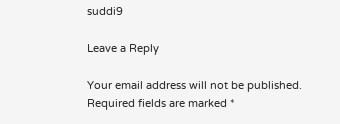suddi9

Leave a Reply

Your email address will not be published. Required fields are marked *